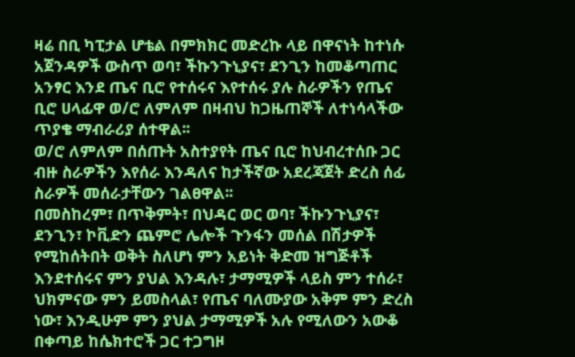ዛሬ በቢ ካፒታል ሆቴል በምክክር መድረኩ ላይ በዋናነት ከተነሱ አጀንዳዎች ውስጥ ወባ፣ ችኩንጉኒያና፣ ደንጊን ከመቆጣጠር አንፃር እንደ ጤና ቢሮ የተሰሩና እየተሰሩ ያሉ ስራዎችን የጤና ቢሮ ሀላፊዋ ወ/ሮ ለምለም በዛብህ ከጋዜጠኞች ለተነሳላችው ጥያቄ ማብራሪያ ሰተዋል፡፡
ወ/ሮ ለምለም በሰጡት አስተያየት ጤና ቢሮ ከህብረተሰቡ ጋር ብዙ ስራዎችን እየሰራ እንዳለና ከታችኛው አደረጃጀት ድረስ ሰፊ ስራዎች መሰራታቸውን ገልፀዋል፡፡
በመስከረም፣ በጥቅምት፣ በህዳር ወር ወባ፣ ችኩንጉኒያና፣ ደንጊን፣ ኮቪድን ጨምሮ ሌሎች ጉንፋን መሰል በሽታዎች የሚከሰትበት ወቅት ስለሆነ ምን አይነት ቅድመ ዝግጅቶች እንደተሰሩና ምን ያህል እንዳሉ፣ ታማሚዎች ላይስ ምን ተሰራ፣ ህክምናው ምን ይመስላል፣ የጤና ባለሙያው አቅም ምን ድረስ ነው፣ እንዲሁም ምን ያህል ታማሚዎች አሉ የሚለውን አውቆ በቀጣይ ከሴክተሮች ጋር ተጋግዞ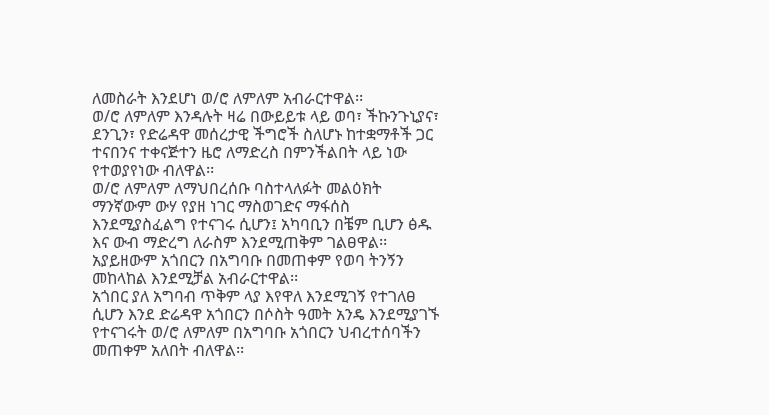ለመስራት እንደሆነ ወ/ሮ ለምለም አብራርተዋል፡፡
ወ/ሮ ለምለም እንዳሉት ዛሬ በውይይቱ ላይ ወባ፣ ችኩንጉኒያና፣ ደንጊን፣ የድሬዳዋ መሰረታዊ ችግሮች ስለሆኑ ከተቋማቶች ጋር ተናበንና ተቀናጅተን ዜሮ ለማድረስ በምንችልበት ላይ ነው የተወያየነው ብለዋል፡፡
ወ/ሮ ለምለም ለማህበረሰቡ ባስተላለፉት መልዕክት ማንኛውም ውሃ የያዘ ነገር ማስወገድና ማፋሰስ እንደሚያስፈልግ የተናገሩ ሲሆን፤ አካባቢን በቼም ቢሆን ፅዱ እና ውብ ማድረግ ለራስም እንደሚጠቅም ገልፀዋል፡፡ አያይዘውም አጎበርን በአግባቡ በመጠቀም የወባ ትንኝን መከላከል እንደሚቻል አብራርተዋል፡፡
አጎበር ያለ አግባብ ጥቅም ላያ እየዋለ እንደሚገኝ የተገለፀ ሲሆን እንደ ድሬዳዋ አጎበርን በሶስት ዓመት አንዴ እንደሚያገኙ የተናገሩት ወ/ሮ ለምለም በአግባቡ አጎበርን ህብረተሰባችን መጠቀም አለበት ብለዋል፡፡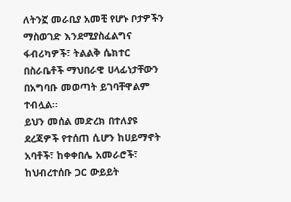ለትንኟ መራቢያ አመቺ የሆኑ ቦታዎችን ማስወገድ እንደሚያስፈልግና ፋብሪካዎች፣ ትልልቅ ሴክተር በስራቤቶች ማህበራዊ ሀላፊነታቸውን በአግባቡ መወጣት ይገባቸዋልም ተብሏል፡፡
ይህን መሰል መድረክ በተለያዩ ደረጃዎች የተሰጠ ሲሆን ከሀይማኖት አባቶች፣ ከቀቀበሌ አመራሮች፣ ከህብረተሰቡ ጋር ውይይት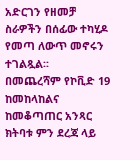አድርገን የዘመቻ ስራዎችን በሰፊው ተካሂዶ የመጣ ለውጥ መኖሩን ተገልጿል፡፡
በመጨረሻም የኮቪድ 19 ከመከላከልና ከመቆጣጠር አንጻር ክትባቱ ምን ደረጃ ላይ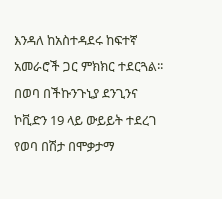እንዳለ ከአስተዳደሩ ከፍተኛ አመራሮች ጋር ምክክር ተደርጓል፡፡
በወባ በችኩንጉኒያ ደንጊንና ኮቪድን 19 ላይ ውይይት ተደረገ የወባ በሽታ በሞቃታማ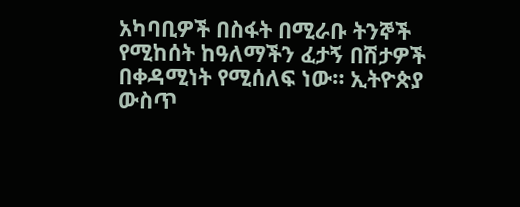አካባቢዎች በስፋት በሚራቡ ትንኞች የሚከሰት ከዓለማችን ፈታኝ በሽታዎች በቀዳሚነት የሚሰለፍ ነው። ኢትዮጵያ ውስጥ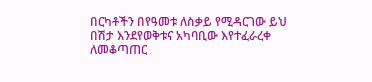በርካቶችን በየዓመቱ ለስቃይ የሚዳርገው ይህ በሽታ እንደየወቅቱና አካባቢው እየተፈራረቀ ለመቆጣጠር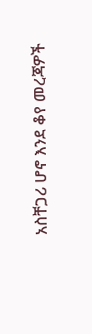አስቸጋሪ ሆኖ እንደ ቆየ መረጃዎች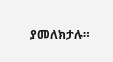ያመለክታሉ።